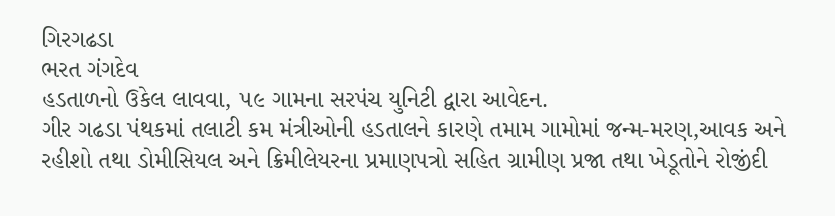ગિરગઢડા
ભરત ગંગદેવ
હડતાળનો ઉકેલ લાવવા, ૫૯ ગામના સરપંચ યુનિટી દ્વારા આવેદન.
ગીર ગઢડા પંથકમાં તલાટી કમ મંત્રીઓની હડતાલને કારણે તમામ ગામોમાં જન્મ-મરણ,આવક અને રહીશો તથા ડોમીસિયલ અને ક્રિમીલેયરના પ્રમાણપત્રો સહિત ગ્રામીણ પ્રજા તથા ખેડૂતોને રોજીંદી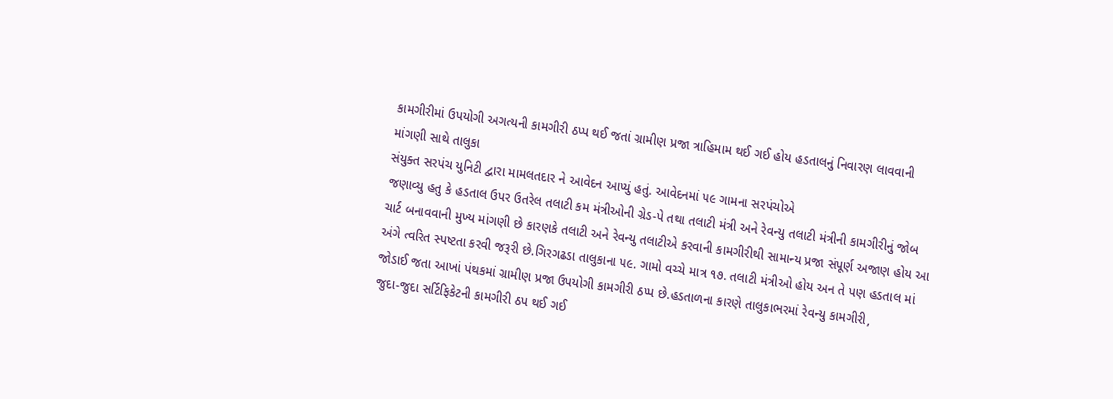કામગીરીમાં ઉપયોગી અગત્યની કામગીરી ઠપ્પ થઈ જતાં ગ્રામીણ પ્રજા ત્રાહિમામ થઈ ગઈ હોય હડતાલનું નિવારણ લાવવાની માંગણી સાથે તાલુકા
સંયુક્ત સરપંચ યુનિટી દ્વારા મામલતદાર ને આવેદન આપ્યું હતું. આવેદનમાં ૫૯ ગામના સરપંચોએ
જણાવ્યુ હતુ કે હડતાલ ઉપર ઉતરેલ તલાટી કમ મંત્રીઓની ગ્રેડ-પે તથા તલાટી મંત્રી અને રેવન્યુ તલાટી મંત્રીની કામગીરીનું જોબ ચાર્ટ બનાવવાની મુખ્ય માંગણી છે કારણકે તલાટી અને રેવન્યુ તલાટીએ કરવાની કામગીરીથી સામાન્ય પ્રજા સંપૂર્ણ અજાણ હોય આ અંગે ત્વરિત સ્પષ્ટતા કરવી જરૂરી છે.ગિરગઢડા તાલુકાના ૫૯. ગામો વચ્ચે માત્ર ૧૭. તલાટી મંત્રીઓ હોય અન તે પણ હડતાલ માં જોડાઈ જતા આખાં પંથકમાં ગ્રામીણ પ્રજા ઉપયોગી કામગીરી ઠપ્પ છે.હડતાળના કારણે તાલુકાભરમાં રેવન્યુ કામગીરી,
જુદા-જુદા સર્ટિફિકેટની કામગીરી ઠપ થઈ ગઈ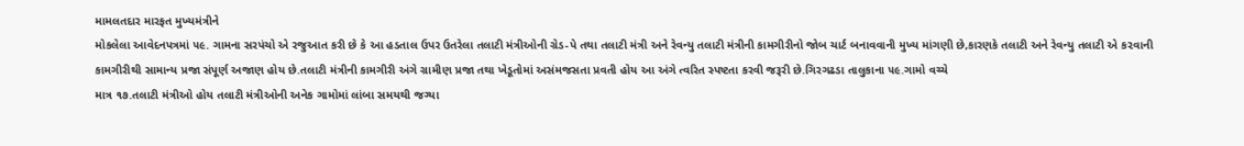મામલતદાર મારફત મુખ્યમંત્રીને
મોકલેલા આવેદનપત્રમાં ૫૯. ગામના સરપંચો એ રજુઆત કરી છે કે આ હડતાલ ઉપર ઉતરેલા તલાટી મંત્રીઓની ગ્રેડ-પે તથા તલાટી મંત્રી અને રેવન્યુ તલાટી મંત્રીની કામગીરીનો જોબ ચાર્ટ બનાવવાની મુખ્ય માંગણી છે,કારણકે તલાટી અને રેવન્યુ તલાટી એ ક૨વાની કામગીરીથી સામાન્ય પ્રજા સંપૂર્ણ અજાણ હોય છે.તલાટી મંત્રીની કામગીરી અંગે ગ્રામીણ પ્રજા તથા ખેડૂતોમાં અસંમજસતા પ્રવતી હોય આ અંગે ત્વરિત સ્પષ્ટતા કરવી જરૂરી છે.ગિરગઢડા તાલુકાના ૫૯.ગામો વચ્ચે
માત્ર ૧૭.તલાટી મંત્રીઓ હોય તલાટી મંત્રીઓની અનેક ગામોમાં લાંબા સમયથી જગ્યા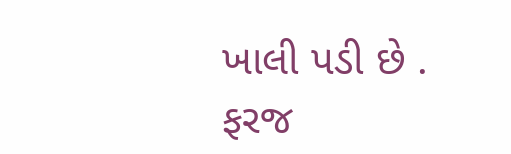ખાલી પડી છે . ફરજ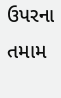ઉપરના તમામ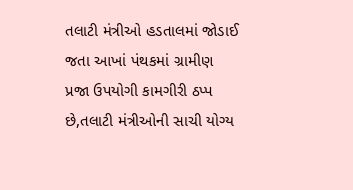તલાટી મંત્રીઓ હડતાલમાં જોડાઈ જતા આખાં પંથકમાં ગ્રામીણ પ્રજા ઉપયોગી કામગીરી ઠપ્પ છે,તલાટી મંત્રીઓની સાચી યોગ્ય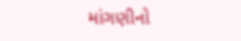માંગણીનો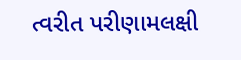ત્વરીત પરીણામલક્ષી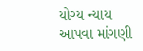યોગ્ય ન્યાય આપવા માંગણી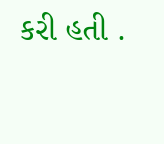કરી હતી .